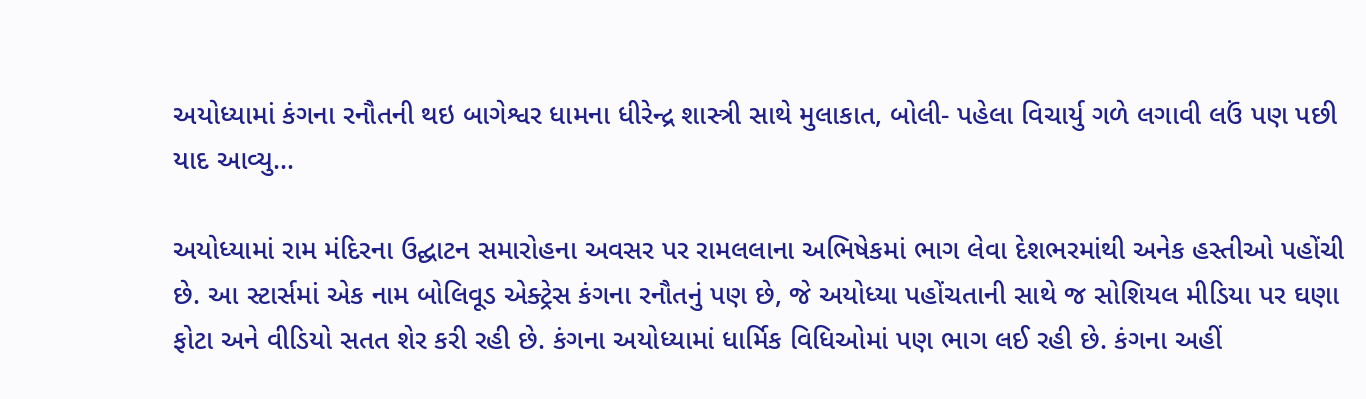અયોધ્યામાં કંગના રનૌતની થઇ બાગેશ્વર ધામના ધીરેન્દ્ર શાસ્ત્રી સાથે મુલાકાત, બોલી- પહેલા વિચાર્યુ ગળે લગાવી લઉં પણ પછી યાદ આવ્યુ…

અયોધ્યામાં રામ મંદિરના ઉદ્ઘાટન સમારોહના અવસર પર રામલલાના અભિષેકમાં ભાગ લેવા દેશભરમાંથી અનેક હસ્તીઓ પહોંચી છે. આ સ્ટાર્સમાં એક નામ બોલિવૂડ એક્ટ્રેસ કંગના રનૌતનું પણ છે, જે અયોધ્યા પહોંચતાની સાથે જ સોશિયલ મીડિયા પર ઘણા ફોટા અને વીડિયો સતત શેર કરી રહી છે. કંગના અયોધ્યામાં ધાર્મિક વિધિઓમાં પણ ભાગ લઈ રહી છે. કંગના અહીં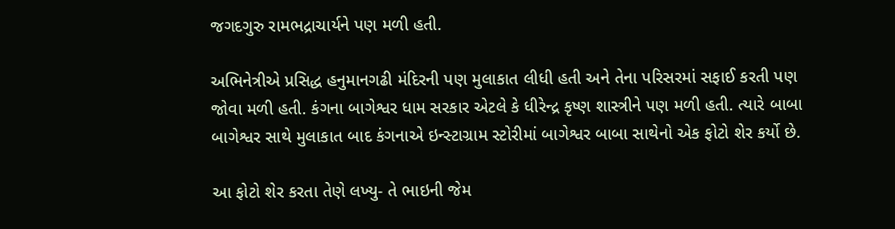જગદગુરુ રામભદ્રાચાર્યને પણ મળી હતી.

અભિનેત્રીએ પ્રસિદ્ધ હનુમાનગઢી મંદિરની પણ મુલાકાત લીધી હતી અને તેના પરિસરમાં સફાઈ કરતી પણ જોવા મળી હતી. કંગના બાગેશ્વર ધામ સરકાર એટલે કે ધીરેન્દ્ર કૃષ્ણ શાસ્ત્રીને પણ મળી હતી. ત્યારે બાબા બાગેશ્વર સાથે મુલાકાત બાદ કંગનાએ ઇન્સ્ટાગ્રામ સ્ટોરીમાં બાગેશ્વર બાબા સાથેનો એક ફોટો શેર કર્યો છે.

આ ફોટો શેર કરતા તેણે લખ્યુ- તે ભાઇની જેમ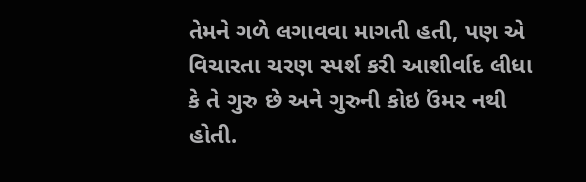તેમને ગળે લગાવવા માગતી હતી, પણ એ વિચારતા ચરણ સ્પર્શ કરી આશીર્વાદ લીધા કે તે ગુરુ છે અને ગુરુની કોઇ ઉંમર નથી હોતી.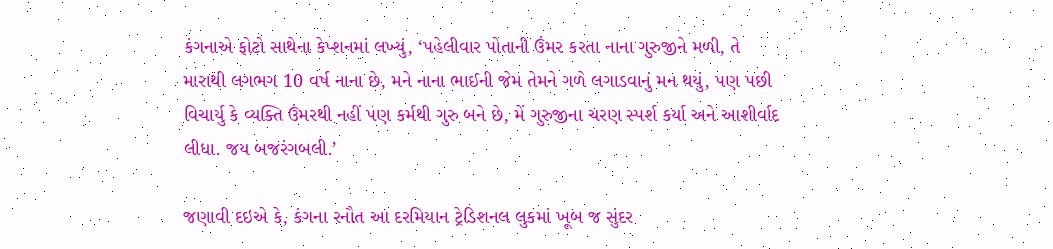કંગનાએ ફોટો સાથેના કેપ્શનમાં લખ્યું, ‘પહેલીવાર પોતાની ઉંમર કરતા નાના ગુરુજીને મળી, તે મારાથી લગભગ 10 વર્ષ નાના છે, મને નાના ભાઈની જેમ તેમને ગળે લગાડવાનું મન થયું, પણ પછી વિચાર્યુ કે વ્યક્તિ ઉંમરથી નહીં પણ કર્મથી ગુરુ બને છે, મેં ગુરુજીના ચરણ સ્પર્શ કર્યા અને આશીર્વાદ લીધા. જય બજરંગબલી.’

જણાવી દઇએ કે, કંગના રનૌત આ દરમિયાન ટ્રેડિશનલ લુકમાં ખૂબ જ સુંદર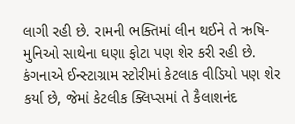લાગી રહી છે. રામની ભક્તિમાં લીન થઈને તે ઋષિ-મુનિઓ સાથેના ઘણા ફોટા પણ શેર કરી રહી છે. કંગનાએ ઈન્સ્ટાગ્રામ સ્ટોરીમાં કેટલાક વીડિયો પણ શેર કર્યા છે, જેમાં કેટલીક ક્લિપ્સમાં તે કૈલાશનંદ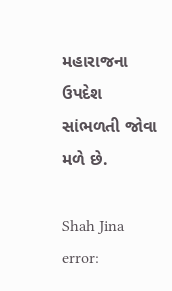મહારાજના ઉપદેશ સાંભળતી જોવા મળે છે.

Shah Jina
error: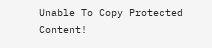Unable To Copy Protected Content!